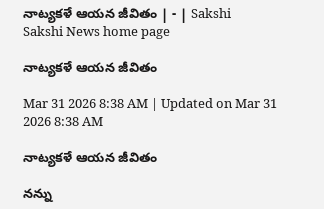నాట్యకళే ఆయన జీవితం | - | Sakshi
Sakshi News home page

నాట్యకళే ఆయన జీవితం

Mar 31 2026 8:38 AM | Updated on Mar 31 2026 8:38 AM

నాట్యకళే ఆయన జీవితం

నన్ను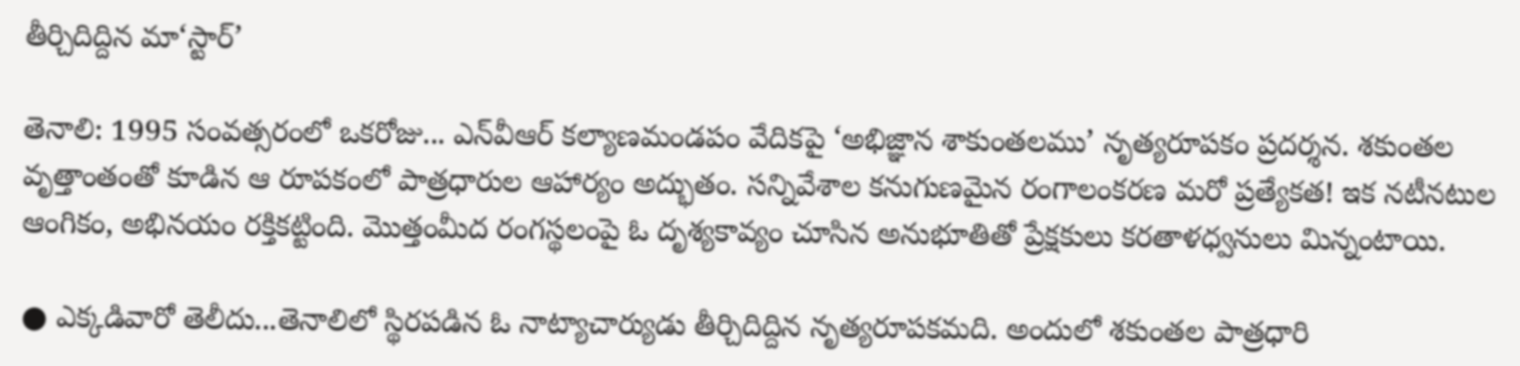తీర్చిదిద్దిన మా‘స్టార్‌’

తెనాలి: 1995 సంవత్సరంలో ఒకరోజు... ఎన్‌వీఆర్‌ కల్యాణమండపం వేదికపై ‘అభిజ్ఞాన శాకుంతలము’ నృత్యరూపకం ప్రదర్శన. శకుంతల వృత్తాంతంతో కూడిన ఆ రూపకంలో పాత్రధారుల ఆహార్యం అద్భుతం. సన్నివేశాల కనుగుణమైన రంగాలంకరణ మరో ప్రత్యేకత! ఇక నటీనటుల ఆంగికం, అభినయం రక్తికట్టింది. మొత్తంమీద రంగస్థలంపై ఓ దృశ్యకావ్యం చూసిన అనుభూతితో ప్రేక్షకులు కరతాళధ్వనులు మిన్నంటాయి.

● ఎక్కడివారో తెలీదు...తెనాలిలో స్థిరపడిన ఓ నాట్యాచార్యుడు తీర్చిదిద్దిన నృత్యరూపకమది. అందులో శకుంతల పాత్రధారి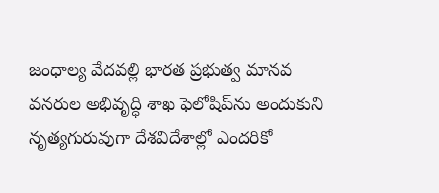జంధాల్య వేదవల్లి భారత ప్రభుత్వ మానవ వనరుల అభివృద్ధి శాఖ ఫెలోషిప్‌ను అందుకుని నృత్యగురువుగా దేశవిదేశాల్లో ఎందరికో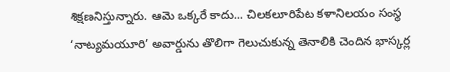శిక్షణనిస్తున్నారు. ఆమె ఒక్కరే కాదు... చిలకలూరిపేట కళానిలయం సంస్థ ‘నాట్యమయూరి’ అవార్డును తొలిగా గెలుచుకున్న తెనాలికి చెందిన భాస్కర్ల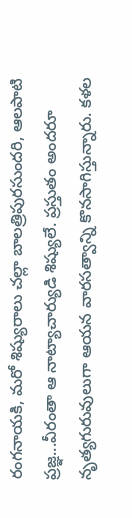రంగనాయకి, మరో శిష్యురాలు చల్లా బాలత్రిపురసుందరి, ఆలపాటి ప్రజ్ఞ...వీరంతా ఆ నాట్యాచార్యుడి శిష్యులే. ప్రస్తుతం అందరూ నృత్యగురువులుగా ఆయన వారసత్వాన్ని కొనసాగిస్తున్నారు. కళల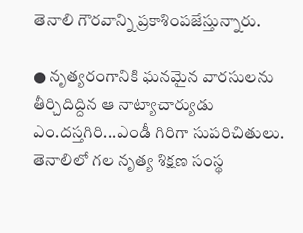తెనాలి గౌరవాన్ని ప్రకాశింపజేస్తున్నారు.

● నృత్యరంగానికి ఘనమైన వారసులను తీర్చిదిద్దిన ఆ నాట్యాచార్యుడు ఎం.దస్తగిరి...ఎండీ గిరిగా సుపరిచితులు. తెనాలిలో గల నృత్య శిక్షణ సంస్థ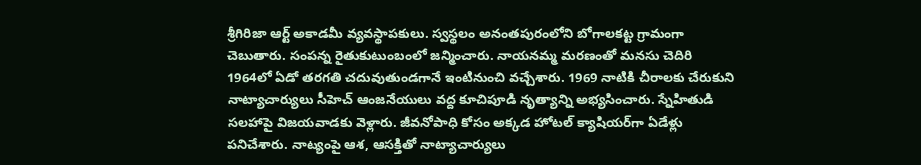శ్రీగిరిజా ఆర్ట్‌ అకాడమీ వ్యవస్థాపకులు. స్వస్థలం అనంతపురంలోని బోగాలకట్ట గ్రామంగా చెబుతారు. సంపన్న రైతుకుటుంబంలో జన్మించారు. నాయనమ్మ మరణంతో మనసు చెదిరి 1964లో ఏడో తరగతి చదువుతుండగానే ఇంటినుంచి వచ్చేశారు. 1969 నాటికి చీరాలకు చేరుకుని నాట్యాచార్యులు సీహెచ్‌ ఆంజనేయులు వద్ద కూచిపూడి నృత్యాన్ని అభ్యసించారు. స్నేహితుడి సలహాపై విజయవాడకు వెళ్లారు. జీవనోపాధి కోసం అక్కడ హోటల్‌ క్యాషియర్‌గా ఏడేళ్లు పనిచేశారు. నాట్యంపై ఆశ, ఆసక్తితో నాట్యాచార్యులు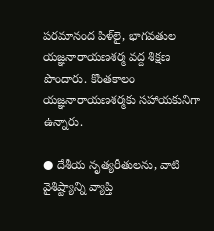పరమానంద పిళ్‌లై, భాగవతుల యజ్ఞనారాయణశర్మ వద్ద శిక్షణ పొందారు. కొంతకాలం యజ్ఞనారాయణశర్మకు సహాయకునిగా ఉన్నారు.

● దేశీయ నృత్యరీతులను, వాటి వైశిష్ట్యాన్ని వ్యాప్తి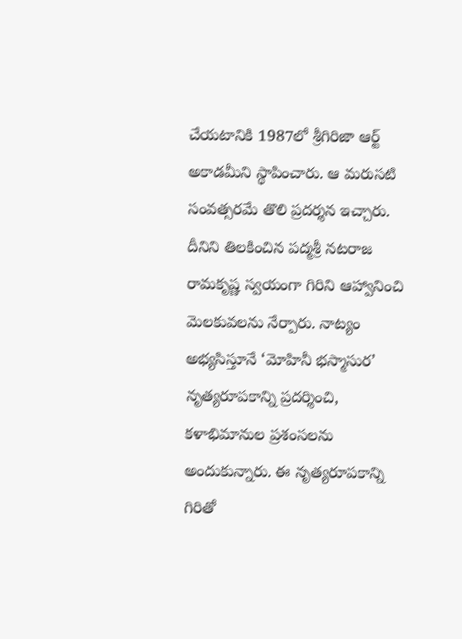చేయటానికి 1987లో శ్రీగిరిజా ఆర్ట్‌ అకాడమీని స్థాపించారు. ఆ మరుసటి సంవత్సరమే తొలి ప్రదర్శన ఇచ్చారు. దీనిని తిలకించిన పద్మశ్రీ నటరాజ రామకృష్ణ స్వయంగా గిరిని ఆహ్వానించి మెలకువలను నేర్పారు. నాట్యం అభ్యసిస్తూనే ‘మోహినీ భస్మాసుర’ నృత్యరూపకాన్ని ప్రదర్శించి, కళాభిమానుల ప్రశంసలను అందుకున్నారు. ఈ నృత్యరూపకాన్ని గిరితో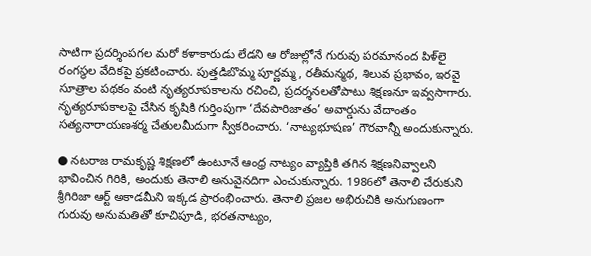సాటిగా ప్రదర్శింపగల మరో కళాకారుడు లేడని ఆ రోజుల్లోనే గురువు పరమానంద పిళ్‌లై రంగస్థల వేదికపై ప్రకటించారు. పుత్తడిబొమ్మ పూర్ణమ్మ, రతీమన్మథ, శిలువ ప్రభావం, ఇరవై సూత్రాల పథకం వంటి నృత్యరూపకాలను రచించి, ప్రదర్శనలతోపాటు శిక్షణనూ ఇవ్వసాగారు. నృత్యరూపకాలపై చేసిన కృషికి గుర్తింపుగా ‘దేవపారిజాతం’ అవార్డును వేదాంతం సత్యనారాయణశర్మ చేతులమీదుగా స్వీకరించారు. ‘నాట్యభూషణ’ గౌరవాన్నీ అందుకున్నారు.

● నటరాజ రామకృష్ణ శిక్షణలో ఉంటూనే ఆంధ్ర నాట్యం వ్యాప్తికి తగిన శిక్షణనివ్వాలని భావించిన గిరికి, అందుకు తెనాలి అనువైనదిగా ఎంచుకున్నారు. 1986లో తెనాలి చేరుకుని శ్రీగిరిజా ఆర్ట్‌ అకాడమీని ఇక్కడ ప్రారంభించారు. తెనాలి ప్రజల అభిరుచికి అనుగుణంగా గురువు అనుమతితో కూచిపూడి, భరతనాట్యం,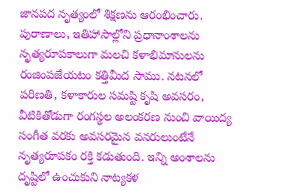జానపద నృత్యంలో శిక్షణను ఆరంభించారు. పురాణాలు, ఇతిహాసాల్లోని ప్రధానాంశాలను నృత్యరూపకాలుగా మలచి కళాభిమానులను రంజింపజేయటం కత్తిమీద సాము. నటనలో పరిణతి, కళాకారుల సమష్టి కృషి అవసరం, వీటికితోడుగా రంగస్థల అలంకరణ నుంచి వాయిద్య సంగీత వరకు అవసరమైన వనరులుంటేనే నృత్యరూపకం రక్తి కడుతుంది. ఇన్ని అంశాలను దృష్టిలో ఉంచుకుని నాట్యకళ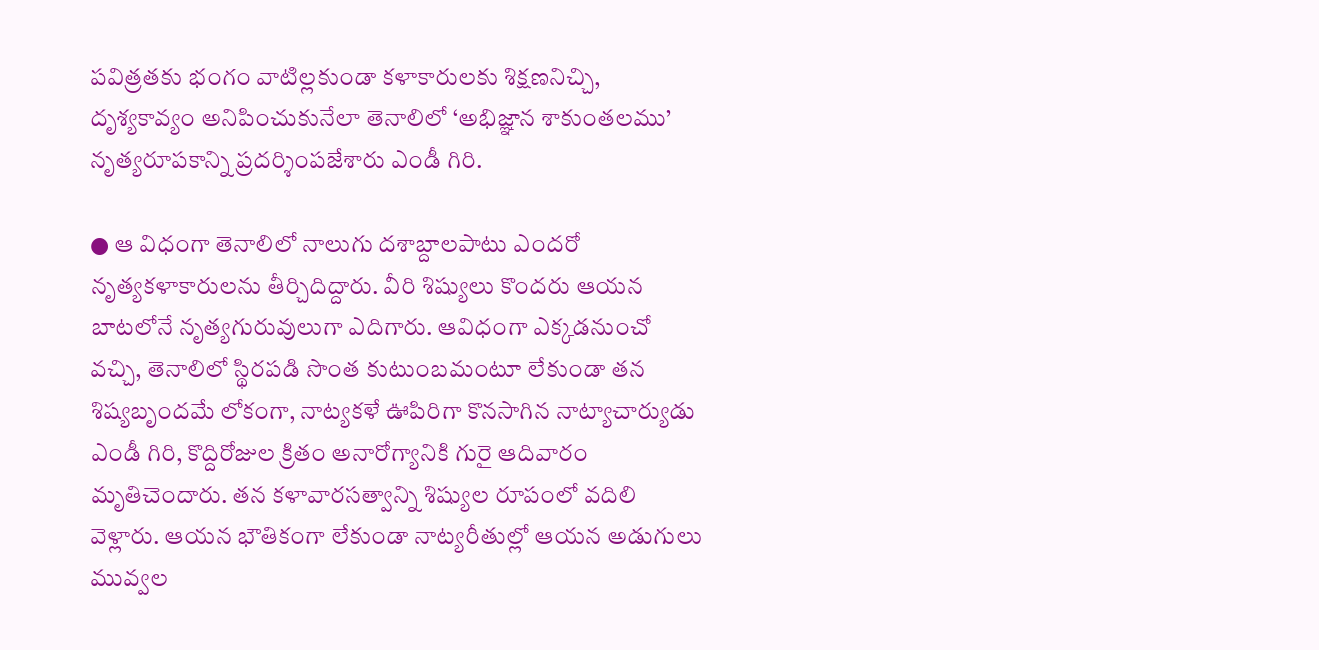పవిత్రతకు భంగం వాటిల్లకుండా కళాకారులకు శిక్షణనిచ్చి, దృశ్యకావ్యం అనిపించుకునేలా తెనాలిలో ‘అభిజ్ఞాన శాకుంతలము’ నృత్యరూపకాన్ని ప్రదర్శింపజేశారు ఎండీ గిరి.

● ఆ విధంగా తెనాలిలో నాలుగు దశాబ్దాలపాటు ఎందరో నృత్యకళాకారులను తీర్చిదిద్దారు. వీరి శిష్యులు కొందరు ఆయన బాటలోనే నృత్యగురువులుగా ఎదిగారు. ఆవిధంగా ఎక్కడనుంచో వచ్చి, తెనాలిలో స్థిరపడి సొంత కుటుంబమంటూ లేకుండా తన శిష్యబృందమే లోకంగా, నాట్యకళే ఊపిరిగా కొనసాగిన నాట్యాచార్యుడు ఎండీ గిరి, కొద్దిరోజుల క్రితం అనారోగ్యానికి గురై ఆదివారం మృతిచెందారు. తన కళావారసత్వాన్ని శిష్యుల రూపంలో వదిలి వెళ్లారు. ఆయన భౌతికంగా లేకుండా నాట్యరీతుల్లో ఆయన అడుగులు మువ్వల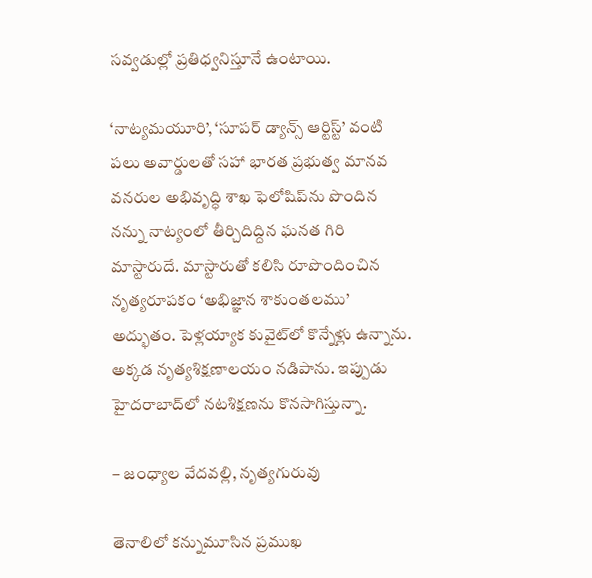సవ్వడుల్లో ప్రతిధ్వనిస్తూనే ఉంటాయి.

‘నాట్యమయూరి’, ‘సూపర్‌ డ్యాన్స్‌ ఆర్టిస్ట్‌’ వంటి పలు అవార్డులతో సహా భారత ప్రభుత్వ మానవ వనరుల అభివృద్ధి శాఖ ఫెలోషిప్‌ను పొందిన నన్ను నాట్యంలో తీర్చిదిద్దిన ఘనత గిరి మాస్టారుదే. మాస్టారుతో కలిసి రూపొందించిన నృత్యరూపకం ‘అభిజ్ఞాన శాకుంతలము’ అద్భుతం. పెళ్లయ్యాక కువైట్‌లో కొన్నేళ్లు ఉన్నాను. అక్కడ నృత్యశిక్షణాలయం నడిపాను. ఇప్పుడు హైదరాబాద్‌లో నటశిక్షణను కొనసాగిస్తున్నా.

– జంధ్యాల వేదవల్లి, నృత్యగురువు

తెనాలిలో కన్నుమూసిన ప్రముఖ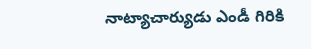నాట్యాచార్యుడు ఎండీ గిరికి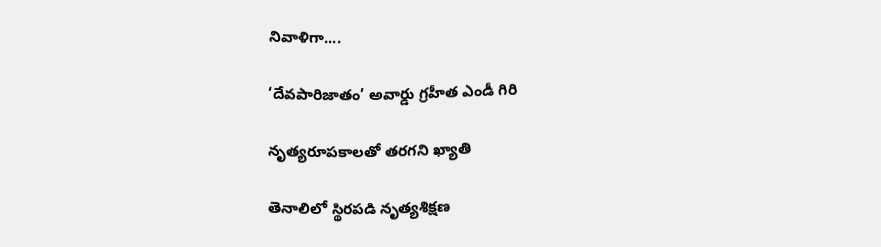నివాళిగా....

‘దేవపారిజాతం’ అవార్డు గ్రహీత ఎండీ గిరి

నృత్యరూపకాలతో తరగని ఖ్యాతి

తెనాలిలో స్థిరపడి నృత్యశిక్షణ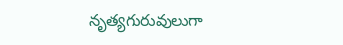నృత్యగురువులుగా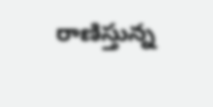రాణిస్తున్న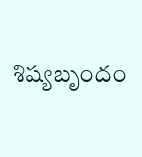శిష్యబృందం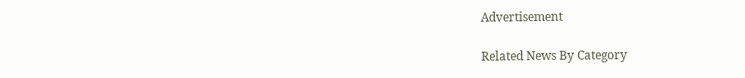Advertisement

Related News By Category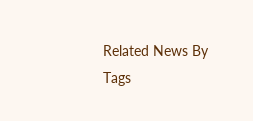Related News By Tags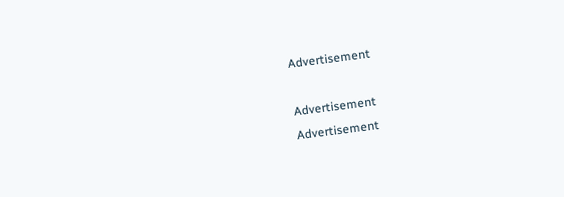Advertisement

Advertisement
Advertisement